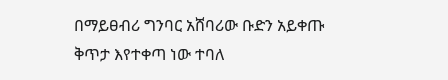በማይፀብሪ ግንባር አሸባሪው ቡድን አይቀጡ ቅጥታ እየተቀጣ ነው ተባለ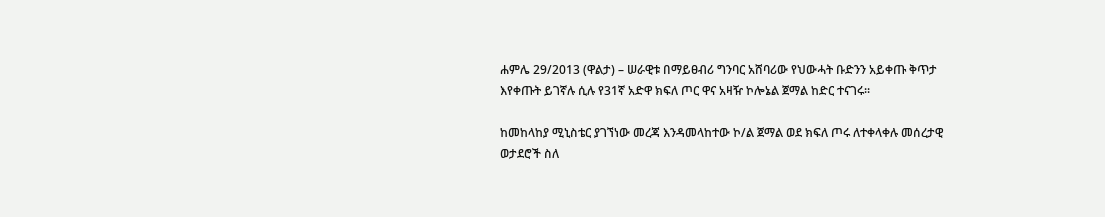ሐምሌ 29/2013 (ዋልታ) – ሠራዊቱ በማይፀብሪ ግንባር አሸባሪው የህውሓት ቡድንን አይቀጡ ቅጥታ እየቀጡት ይገኛሉ ሲሉ የ31ኛ አድዋ ክፍለ ጦር ዋና አዛዥ ኮሎኔል ጀማል ከድር ተናገሩ፡፡

ከመከላከያ ሚኒስቴር ያገኘነው መረጃ እንዳመላከተው ኮ/ል ጀማል ወደ ክፍለ ጦሩ ለተቀላቀሉ መሰረታዊ ወታደሮች ስለ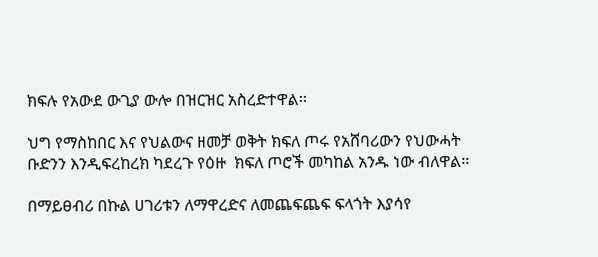ክፍሉ የአውደ ውጊያ ውሎ በዝርዝር አስረድተዋል፡፡

ህግ የማስከበር እና የህልውና ዘመቻ ወቅት ክፍለ ጦሩ የአሸባሪውን የህውሓት ቡድንን እንዲፍረከረክ ካደረጉ የዕዙ  ክፍለ ጦሮች መካከል አንዱ ነው ብለዋል፡፡

በማይፀብሪ በኩል ሀገሪቱን ለማዋረድና ለመጨፍጨፍ ፍላጎት እያሳየ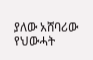ያለው አሸባሪው የህውሓት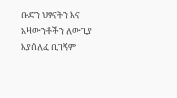ቡድን ህፃናትን እና አዛውንቶችን ለውጊያ እያሰለፈ ቢገኝም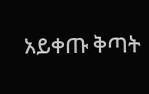አይቀጡ ቅጣት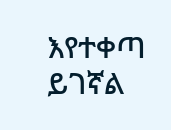እየተቀጣ ይገኛል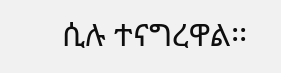ሲሉ ተናግረዋል፡፡